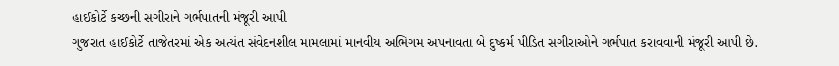હાઈકોર્ટે કચ્છની સગીરાને ગર્ભપાતની મંજૂરી આપી
ગુજરાત હાઈકોર્ટે તાજેતરમાં એક અત્યંત સંવેદનશીલ મામલામાં માનવીય અભિગમ અપનાવતા બે દુષ્કર્મ પીડિત સગીરાઓને ગર્ભપાત કરાવવાની મંજૂરી આપી છે.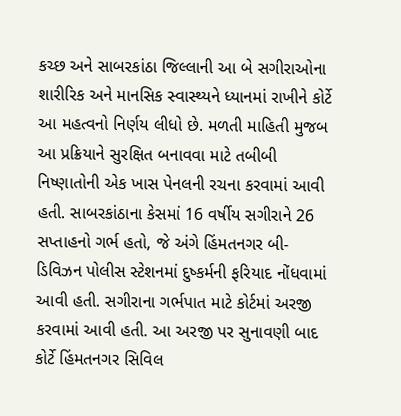કચ્છ અને સાબરકાંઠા જિલ્લાની આ બે સગીરાઓના શારીરિક અને માનસિક સ્વાસ્થ્યને ધ્યાનમાં રાખીને કોર્ટે આ મહત્વનો નિર્ણય લીધો છે. મળતી માહિતી મુજબ આ પ્રક્રિયાને સુરક્ષિત બનાવવા માટે તબીબી નિષ્ણાતોની એક ખાસ પેનલની રચના કરવામાં આવી હતી. સાબરકાંઠાના કેસમાં 16 વર્ષીય સગીરાને 26 સપ્તાહનો ગર્ભ હતો, જે અંગે હિંમતનગર બી-ડિવિઝન પોલીસ સ્ટેશનમાં દુષ્કર્મની ફરિયાદ નોંધવામાં આવી હતી. સગીરાના ગર્ભપાત માટે કોર્ટમાં અરજી કરવામાં આવી હતી. આ અરજી પર સુનાવણી બાદ કોર્ટે હિંમતનગર સિવિલ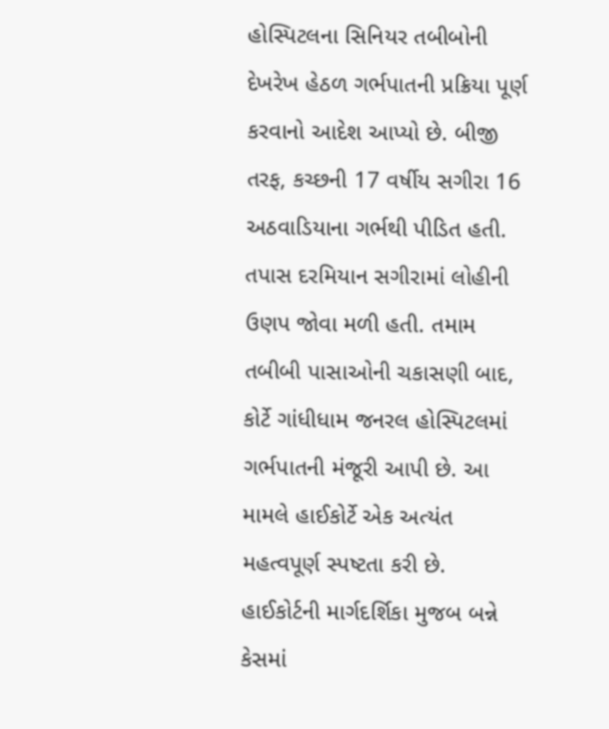હોસ્પિટલના સિનિયર તબીબોની દેખરેખ હેઠળ ગર્ભપાતની પ્રક્રિયા પૂર્ણ કરવાનો આદેશ આપ્યો છે. બીજી તરફ, કચ્છની 17 વર્ષીય સગીરા 16 અઠવાડિયાના ગર્ભથી પીડિત હતી. તપાસ દરમિયાન સગીરામાં લોહીની ઉણપ જોવા મળી હતી. તમામ તબીબી પાસાઓની ચકાસણી બાદ, કોર્ટે ગાંધીધામ જનરલ હોસ્પિટલમાં ગર્ભપાતની મંજૂરી આપી છે. આ મામલે હાઈકોર્ટે એક અત્યંત મહત્વપૂર્ણ સ્પષ્ટતા કરી છે. હાઈકોર્ટની માર્ગદર્શિકા મુજબ બન્ને કેસમાં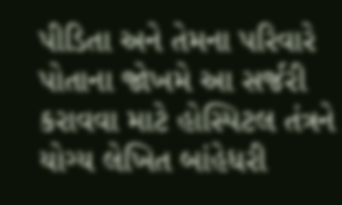પીડિતા અને તેમના પરિવારે પોતાના જોખમે આ સર્જરી કરાવવા માટે હોસ્પિટલ તંત્રને યોગ્ય લેખિત બાંહેધરી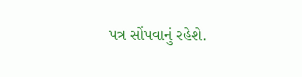પત્ર સોંપવાનું રહેશે.